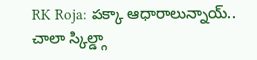RK Roja: పక్కా ఆధారాలున్నాయ్.. చాలా స్కిల్డ్గా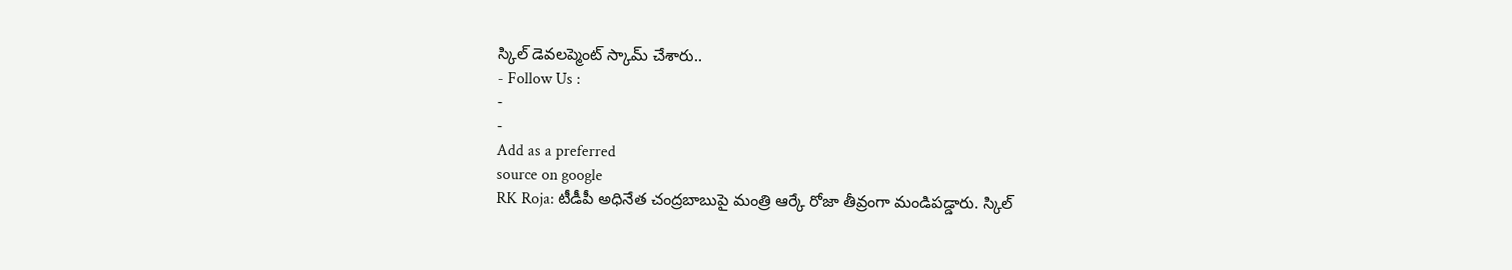స్కిల్ డెవలప్మెంట్ స్కామ్ చేశారు..
- Follow Us :
-
-
Add as a preferred
source on google
RK Roja: టీడీపీ అధినేత చంద్రబాబుపై మంత్రి ఆర్కే రోజా తీవ్రంగా మండిపడ్డారు. స్కిల్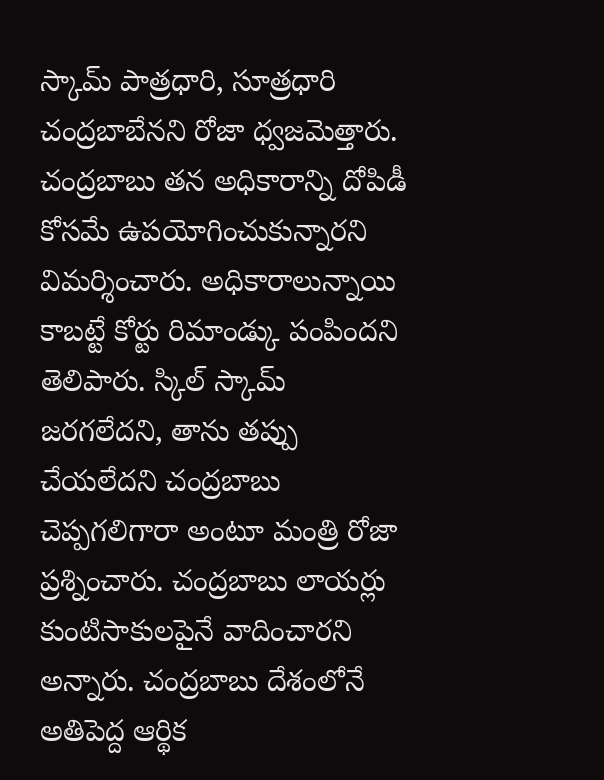స్కామ్ పాత్రధారి, సూత్రధారి చంద్రబాబేనని రోజా ధ్వజమెత్తారు. చంద్రబాబు తన అధికారాన్ని దోపిడీ కోసమే ఉపయోగించుకున్నారని విమర్శించారు. అధికారాలున్నాయి కాబట్టే కోర్టు రిమాండ్కు పంపిందని తెలిపారు. స్కిల్ స్కామ్ జరగలేదని, తాను తప్పు చేయలేదని చంద్రబాబు చెప్పగలిగారా అంటూ మంత్రి రోజా ప్రశ్నించారు. చంద్రబాబు లాయర్లు కుంటిసాకులపైనే వాదించారని అన్నారు. చంద్రబాబు దేశంలోనే అతిపెద్ద ఆర్థిక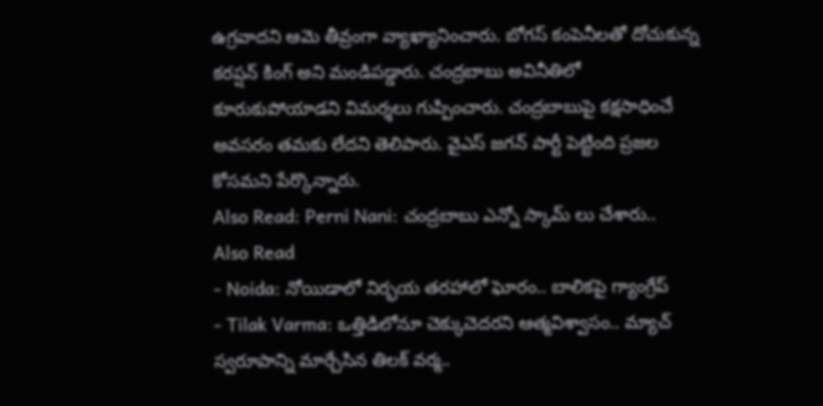ఉగ్రవాదని ఆమె తీవ్రంగా వ్యాఖ్యానించారు. బోగస్ కంపెనీలతో దోచుకున్న కరప్షన్ కింగ్ అని మండిపడ్డారు. చంద్రబాబు అవినీతిలో కూరుకుపోయాడని విమర్శలు గుప్పించారు. చంద్రబాబుపై కక్షసాధించే అవసరం తమకు లేదని తెలిపారు. వైఎస్ జగన్ పార్టీ పెట్టింది ప్రజల కోసమని పేర్కొన్నారు.
Also Read: Perni Nani: చంద్రబాబు ఎన్నో స్కామ్ లు చేశారు..
Also Read
- Noida: నోయిడాలో నిర్భయ తరహాలో ఘోరం.. బాలికపై గ్యాంగ్రేప్
- Tilak Varma: ఒత్తిడిలోనూ చెక్కుచెదరని ఆత్మవిశ్వాసం.. మ్యాచ్ స్వరూపాన్ని మార్చేసిన తిలక్ వర్మ..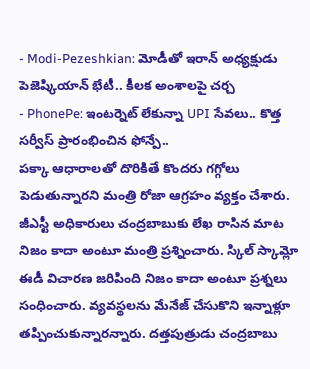- Modi-Pezeshkian: మోడీతో ఇరాన్ అధ్యక్షుడు పెజెష్కియాన్ భేటీ.. కీలక అంశాలపై చర్చ
- PhonePe: ఇంటర్నెట్ లేకున్నా UPI సేవలు.. కొత్త సర్వీస్ ప్రారంభించిన ఫోన్పే..
పక్కా ఆధారాలతో దొరికితే కొందరు గగ్గోలు పెడుతున్నారని మంత్రి రోజా ఆగ్రహం వ్యక్తం చేశారు. జీఎస్టీ అధికారులు చంద్రబాబుకు లేఖ రాసిన మాట నిజం కాదా అంటూ మంత్రి ప్రశ్నించారు. స్కిల్ స్కామ్లో ఈడీ విచారణ జరిపింది నిజం కాదా అంటూ ప్రశ్నలు సంధించారు. వ్యవస్థలను మేనేజ్ చేసుకొని ఇన్నాళ్లూ తప్పించుకున్నారన్నారు. దత్తపుత్రుడు చంద్రబాబు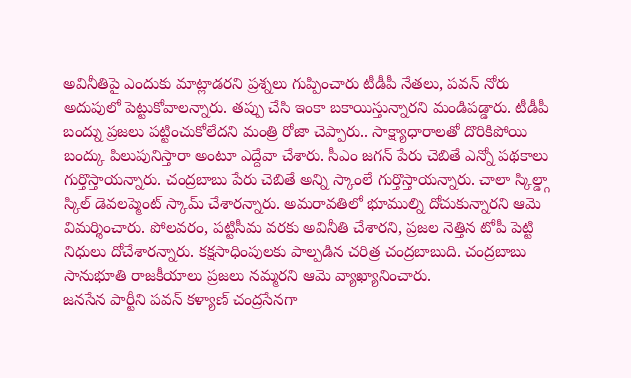అవినీతిపై ఎందుకు మాట్లాడరని ప్రశ్నలు గుప్పించారు టీడీపీ నేతలు, పవన్ నోరు అదుపులో పెట్టుకోవాలన్నారు. తప్పు చేసి ఇంకా బకాయిస్తున్నారని మండిపడ్డారు. టీడీపీ బంద్ను ప్రజలు పట్టించుకోలేదని మంత్రి రోజా చెప్పారు.. సాక్ష్యాధారాలతో దొరికిపోయి బంద్కు పిలుపునిస్తారా అంటూ ఎద్దేవా చేశారు. సీఎం జగన్ పేరు చెబితే ఎన్నో పథకాలు గుర్తొస్తాయన్నారు. చంద్రబాబు పేరు చెబితే అన్ని స్కాంలే గుర్తొస్తాయన్నారు. చాలా స్కిల్డ్గా స్కిల్ డెవలప్మెంట్ స్కామ్ చేశారన్నారు. అమరావతిలో భూముల్ని దోచుకున్నారని ఆమె విమర్శించారు. పోలవరం, పట్టిసీమ వరకు అవినీతి చేశారని, ప్రజల నెత్తిన టోపీ పెట్టి నిధులు దోచేశారన్నారు. కక్షసాధింపులకు పాల్పడిన చరిత్ర చంద్రబాబుది. చంద్రబాబు సానుభూతి రాజకీయాలు ప్రజలు నమ్మరని ఆమె వ్యాఖ్యానించారు.
జనసేన పార్టీని పవన్ కళ్యాణ్ చంద్రసేనగా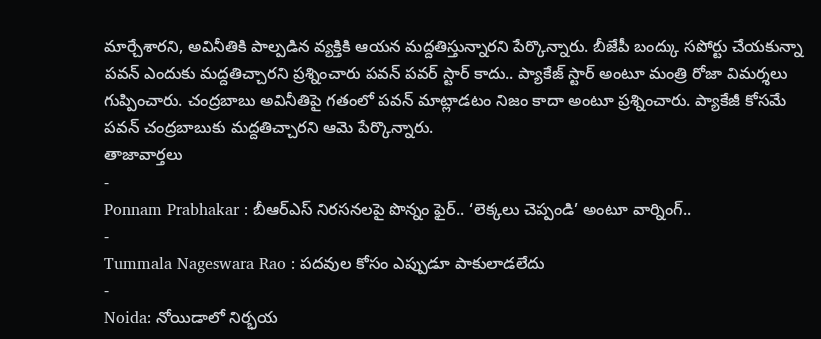మార్చేశారని, అవినీతికి పాల్పడిన వ్యక్తికి ఆయన మద్దతిస్తున్నారని పేర్కొన్నారు. బీజేపీ బంద్కు సపోర్టు చేయకున్నా పవన్ ఎందుకు మద్దతిచ్చారని ప్రశ్నించారు పవన్ పవర్ స్టార్ కాదు.. ప్యాకేజ్ స్టార్ అంటూ మంత్రి రోజా విమర్శలు గుప్పించారు. చంద్రబాబు అవినీతిపై గతంలో పవన్ మాట్లాడటం నిజం కాదా అంటూ ప్రశ్నించారు. ప్యాకేజీ కోసమే పవన్ చంద్రబాబుకు మద్దతిచ్చారని ఆమె పేర్కొన్నారు.
తాజావార్తలు
-
Ponnam Prabhakar : బీఆర్ఎస్ నిరసనలపై పొన్నం ఫైర్.. ‘లెక్కలు చెప్పండి’ అంటూ వార్నింగ్..
-
Tummala Nageswara Rao : పదవుల కోసం ఎప్పుడూ పాకులాడలేదు
-
Noida: నోయిడాలో నిర్భయ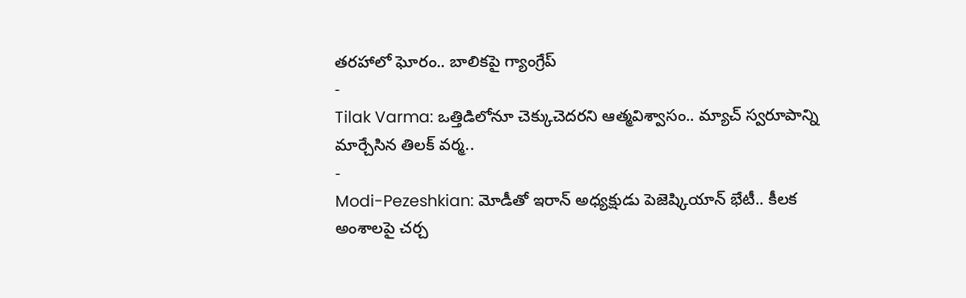తరహాలో ఘోరం.. బాలికపై గ్యాంగ్రేప్
-
Tilak Varma: ఒత్తిడిలోనూ చెక్కుచెదరని ఆత్మవిశ్వాసం.. మ్యాచ్ స్వరూపాన్ని మార్చేసిన తిలక్ వర్మ..
-
Modi-Pezeshkian: మోడీతో ఇరాన్ అధ్యక్షుడు పెజెష్కియాన్ భేటీ.. కీలక అంశాలపై చర్చ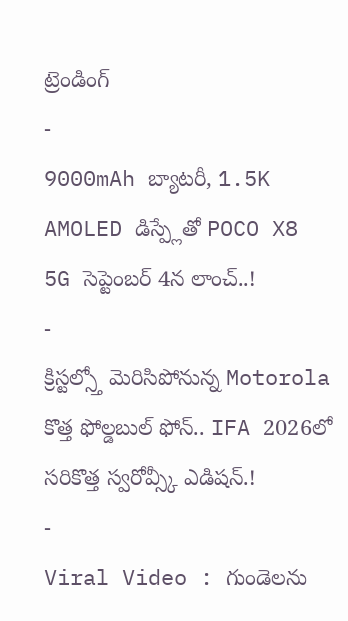ట్రెండింగ్
-
9000mAh బ్యాటరీ, 1.5K AMOLED డిస్ప్లేతో POCO X8 5G సెప్టెంబర్ 4న లాంచ్..!
-
క్రిస్టల్స్తో మెరిసిపోనున్న Motorola కొత్త ఫోల్డబుల్ ఫోన్.. IFA 2026లో సరికొత్త స్వరోవ్స్కీ ఎడిషన్.!
-
Viral Video : గుండెలను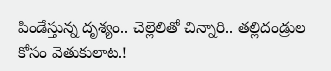పిండేస్తున్న దృశ్యం.. చెల్లెలితో చిన్నారి.. తల్లిదండ్రుల కోసం వెతుకులాట.!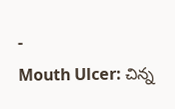-
Mouth Ulcer: చిన్న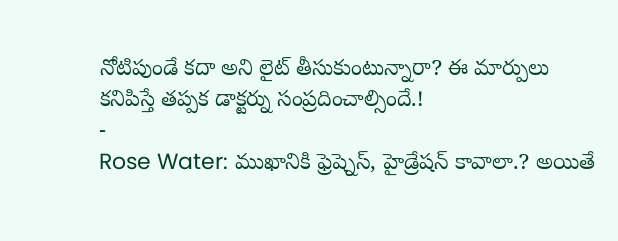నోటిపుండే కదా అని లైట్ తీసుకుంటున్నారా? ఈ మార్పులు కనిపిస్తే తప్పక డాక్టర్ను సంప్రదించాల్సిందే.!
-
Rose Water: ముఖానికి ఫ్రెష్నెస్, హైడ్రేషన్ కావాలా.? అయితే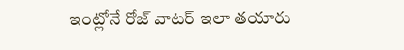ఇంట్లోనే రోజ్ వాటర్ ఇలా తయారు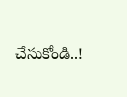చేసుకోండి..!